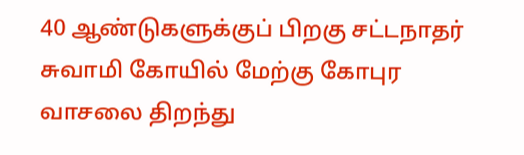40 ஆண்டுகளுக்குப் பிறகு சட்டநாதர் சுவாமி கோயில் மேற்கு கோபுர வாசலை திறந்து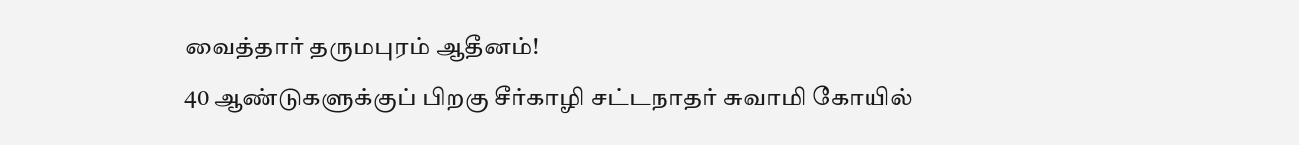வைத்தார் தருமபுரம் ஆதீனம்!
40 ஆண்டுகளுக்குப் பிறகு சீர்காழி சட்டநாதர் சுவாமி கோயில்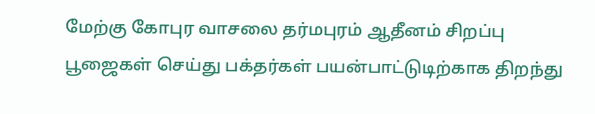மேற்கு கோபுர வாசலை தர்மபுரம் ஆதீனம் சிறப்பு பூஜைகள் செய்து பக்தர்கள் பயன்பாட்டுடிற்காக திறந்து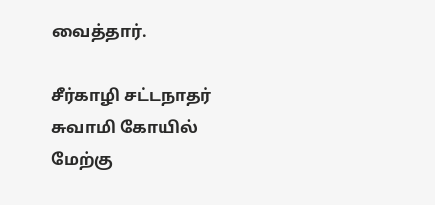வைத்தார்.

சீர்காழி சட்டநாதர் சுவாமி கோயில் மேற்கு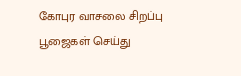கோபுர வாசலை சிறப்பு பூஜைகள் செய்து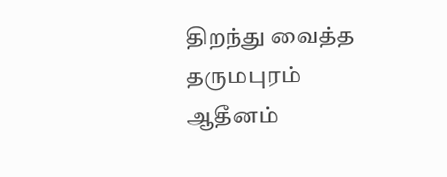திறந்து வைத்த தருமபுரம் ஆதீனம்